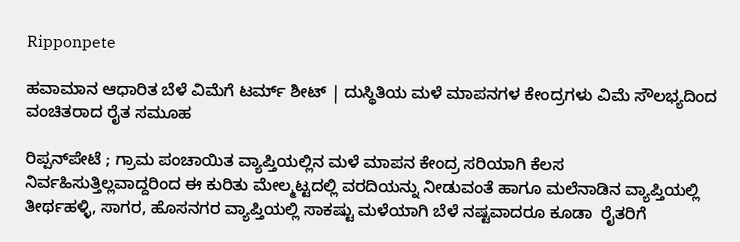Ripponpete

ಹವಾಮಾನ ಆಧಾರಿತ ಬೆಳೆ ವಿಮೆಗೆ ಟರ್ಮ್ ಶೀಟ್ | ದುಸ್ಥಿತಿಯ ಮಳೆ ಮಾಪನಗಳ ಕೇಂದ್ರಗಳು ವಿಮೆ ಸೌಲಭ್ಯದಿಂದ ವಂಚಿತರಾದ ರೈತ ಸಮೂಹ

ರಿಪ್ಪನ್‌ಪೇಟೆ ; ಗ್ರಾಮ ಪಂಚಾಯಿತ ವ್ಯಾಪ್ತಿಯಲ್ಲಿನ ಮಳೆ ಮಾಪನ ಕೇಂದ್ರ ಸರಿಯಾಗಿ ಕೆಲಸ ನಿರ್ವಹಿಸುತ್ತಿಲ್ಲವಾದ್ದರಿಂದ ಈ ಕುರಿತು ಮೇಲ್ಮಟ್ಟದಲ್ಲಿ ವರದಿಯನ್ನು ನೀಡುವಂತೆ ಹಾಗೂ ಮಲೆನಾಡಿನ ವ್ಯಾಪ್ತಿಯಲ್ಲಿ ತೀರ್ಥಹಳ್ಳಿ, ಸಾಗರ, ಹೊಸನಗರ ವ್ಯಾಪ್ತಿಯಲ್ಲಿ ಸಾಕಷ್ಟು ಮಳೆಯಾಗಿ ಬೆಳೆ ನಷ್ಟವಾದರೂ ಕೂಡಾ  ರೈತರಿಗೆ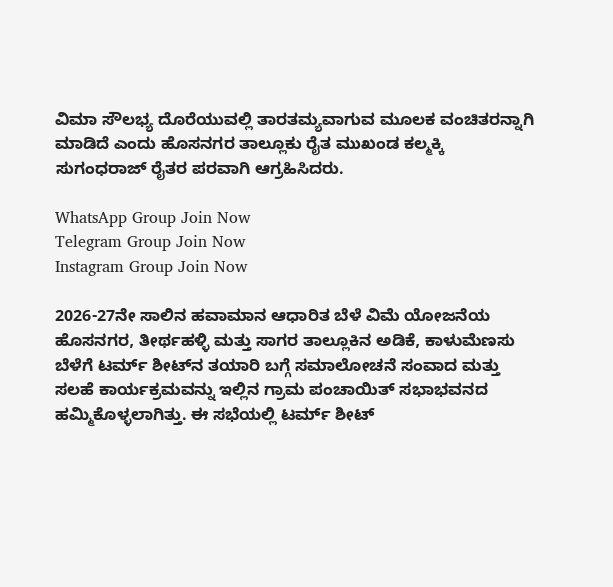ವಿಮಾ ಸೌಲಭ್ಯ ದೊರೆಯುವಲ್ಲಿ ತಾರತಮ್ಯವಾಗುವ ಮೂಲಕ ವಂಚಿತರನ್ನಾಗಿ ಮಾಡಿದೆ ಎಂದು ಹೊಸನಗರ ತಾಲ್ಲೂಕು ರೈತ ಮುಖಂಡ ಕಲ್ಮಕ್ಕಿ ಸುಗಂಧರಾಜ್ ರೈತರ ಪರವಾಗಿ ಆಗ್ರಹಿಸಿದರು.

WhatsApp Group Join Now
Telegram Group Join Now
Instagram Group Join Now

2026-27ನೇ ಸಾಲಿನ ಹವಾಮಾನ ಆಧಾರಿತ ಬೆಳೆ ವಿಮೆ ಯೋಜನೆಯ ಹೊಸನಗರ, ತೀರ್ಥಹಳ್ಳಿ ಮತ್ತು ಸಾಗರ ತಾಲ್ಲೂಕಿನ ಅಡಿಕೆ, ಕಾಳುಮೆಣಸು ಬೆಳೆಗೆ ಟರ್ಮ್ ಶೀಟ್‌ನ ತಯಾರಿ ಬಗ್ಗೆ ಸಮಾಲೋಚನೆ ಸಂವಾದ ಮತ್ತು ಸಲಹೆ ಕಾರ್ಯಕ್ರಮವನ್ನು ಇಲ್ಲಿನ ಗ್ರಾಮ ಪಂಚಾಯಿತ್ ಸಭಾಭವನದ ಹಮ್ಮಿಕೊಳ್ಳಲಾಗಿತ್ತು. ಈ ಸಭೆಯಲ್ಲಿ ಟರ್ಮ್ ಶೀಟ್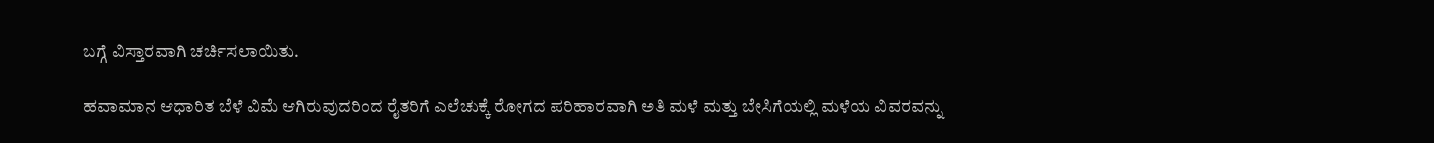ಬಗ್ಗೆ ವಿಸ್ತಾರವಾಗಿ ಚರ್ಚಿಸಲಾಯಿತು.

ಹವಾಮಾನ ಆಧಾರಿತ ಬೆಳೆ ವಿಮೆ ಆಗಿರುವುದರಿಂದ ರೈತರಿಗೆ ಎಲೆಚುಕ್ಕೆ ರೋಗದ ಪರಿಹಾರವಾಗಿ ಅತಿ ಮಳೆ ಮತ್ತು ಬೇಸಿಗೆಯಲ್ಲಿ ಮಳೆಯ ವಿವರವನ್ನು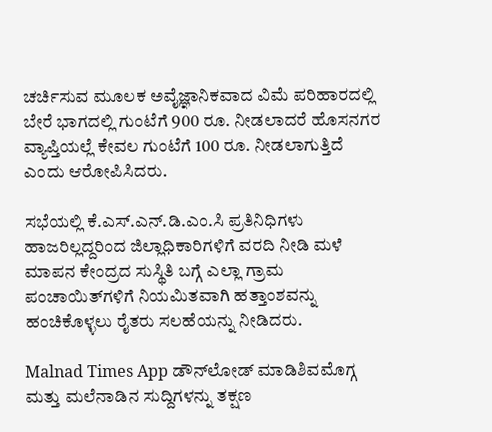ಚರ್ಚಿಸುವ ಮೂಲಕ ಅವೈಜ್ಞಾನಿಕವಾದ ವಿಮೆ ಪರಿಹಾರದಲ್ಲಿ ಬೇರೆ ಭಾಗದಲ್ಲಿ ಗುಂಟೆಗೆ 900 ರೂ‌. ನೀಡಲಾದರೆ ಹೊಸನಗರ  ವ್ಯಾಪ್ತಿಯಲ್ಲೆ ಕೇವಲ ಗುಂಟೆಗೆ 100 ರೂ. ನೀಡಲಾಗುತ್ತಿದೆ ಎಂದು ಆರೋಪಿಸಿದರು.

ಸಭೆಯಲ್ಲಿ ಕೆ.ಎಸ್.ಎನ್.ಡಿ.ಎಂ.ಸಿ ಪ್ರತಿನಿಧಿಗಳು ಹಾಜರಿಲ್ಲದ್ದರಿಂದ ಜಿಲ್ಲಾಧಿಕಾರಿಗಳಿಗೆ ವರದಿ ನೀಡಿ ಮಳೆ ಮಾಪನ ಕೇಂದ್ರದ ಸುಸ್ಥಿತಿ ಬಗ್ಗೆ ಎಲ್ಲಾ ಗ್ರಾಮ ಪಂಚಾಯಿತ್‌ಗಳಿಗೆ ನಿಯಮಿತವಾಗಿ ಹತ್ತಾಂಶವನ್ನು ಹಂಚಿಕೊಳ್ಳಲು ರೈತರು ಸಲಹೆಯನ್ನು ನೀಡಿದರು.

Malnad Times App ಡೌನ್‌ಲೋಡ್ ಮಾಡಿಶಿವಮೊಗ್ಗ ಮತ್ತು ಮಲೆನಾಡಿನ ಸುದ್ದಿಗಳನ್ನು ತಕ್ಷಣ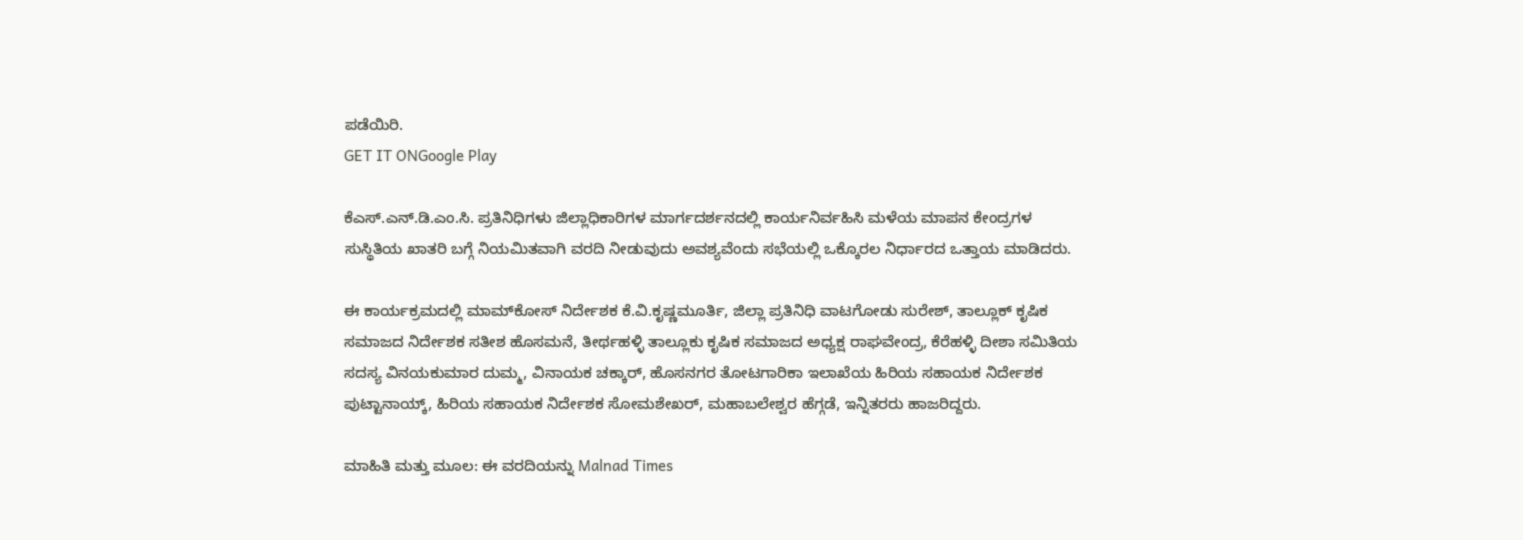ಪಡೆಯಿರಿ.
GET IT ONGoogle Play

ಕೆಎಸ್.ಎನ್.ಡಿ.ಎಂ.ಸಿ. ಪ್ರತಿನಿಧಿಗಳು ಜಿಲ್ಲಾಧಿಕಾರಿಗಳ ಮಾರ್ಗದರ್ಶನದಲ್ಲಿ ಕಾರ್ಯನಿರ್ವಹಿಸಿ ಮಳೆಯ ಮಾಪನ ಕೇಂದ್ರಗಳ ಸುಸ್ಥಿತಿಯ ಖಾತರಿ ಬಗ್ಗೆ ನಿಯಮಿತವಾಗಿ ವರದಿ ನೀಡುವುದು ಅವಶ್ಯವೆಂದು ಸಭೆಯಲ್ಲಿ ಒಕ್ಕೊರಲ ನಿರ್ಧಾರದ ಒತ್ತಾಯ ಮಾಡಿದರು.

ಈ ಕಾರ್ಯಕ್ರಮದಲ್ಲಿ ಮಾಮ್‌ಕೋಸ್ ನಿರ್ದೇಶಕ ಕೆ.ವಿ.ಕೃಷ್ಣಮೂರ್ತಿ, ಜಿಲ್ಲಾ ಪ್ರತಿನಿಧಿ ವಾಟಗೋಡು ಸುರೇಶ್, ತಾಲ್ಲೂಕ್ ಕೃಷಿಕ ಸಮಾಜದ ನಿರ್ದೇಶಕ ಸತೀಶ ಹೊಸಮನೆ, ತೀರ್ಥಹಳ್ಳಿ ತಾಲ್ಲೂಕು ಕೃಷಿಕ ಸಮಾಜದ ಅಧ್ಯಕ್ಷ ರಾಘವೇಂದ್ರ, ಕೆರೆಹಳ್ಳಿ ದೀಶಾ ಸಮಿತಿಯ ಸದಸ್ಯ ವಿನಯಕುಮಾರ ದುಮ್ಮ, ವಿನಾಯಕ ಚಕ್ಕಾರ್, ಹೊಸನಗರ ತೋಟಗಾರಿಕಾ ಇಲಾಖೆಯ ಹಿರಿಯ ಸಹಾಯಕ ನಿರ್ದೇಶಕ ಪುಟ್ಟಾನಾಯ್ಕ್, ಹಿರಿಯ ಸಹಾಯಕ ನಿರ್ದೇಶಕ ಸೋಮಶೇಖರ್, ಮಹಾಬಲೇಶ್ವರ ಹೆಗ್ಗಡೆ, ಇನ್ನಿತರರು ಹಾಜರಿದ್ದರು.

ಮಾಹಿತಿ ಮತ್ತು ಮೂಲ: ಈ ವರದಿಯನ್ನು Malnad Times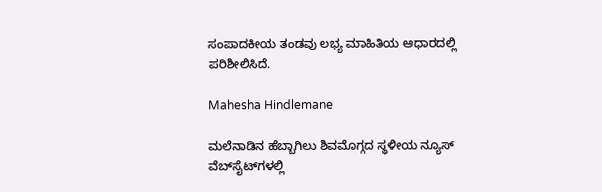ಸಂಪಾದಕೀಯ ತಂಡವು ಲಭ್ಯ ಮಾಹಿತಿಯ ಆಧಾರದಲ್ಲಿ ಪರಿಶೀಲಿಸಿದೆ.

Mahesha Hindlemane

ಮಲೆನಾಡಿನ ಹೆಬ್ಬಾಗಿಲು ಶಿವಮೊಗ್ಗದ ಸ್ಥಳೀಯ ನ್ಯೂಸ್ ವೆಬ್‌ಸೈಟ್‌ಗಳಲ್ಲಿ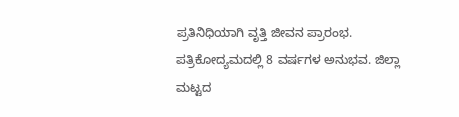ಪ್ರತಿನಿಧಿಯಾಗಿ ವೃತ್ತಿ ಜೀವನ ಪ್ರಾರಂಭ. ಪತ್ರಿಕೋದ್ಯಮದಲ್ಲಿ 8 ವರ್ಷಗಳ ಅನುಭವ. ಜಿಲ್ಲಾ ಮಟ್ಟದ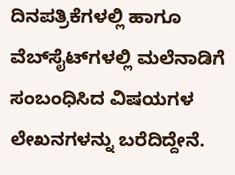ದಿನಪತ್ರಿಕೆಗಳಲ್ಲಿ ಹಾಗೂ ವೆಬ್‌ಸೈಟ್‌ಗಳಲ್ಲಿ ಮಲೆನಾಡಿಗೆ ಸಂಬಂಧಿಸಿದ ವಿಷಯಗಳ ಲೇಖನಗಳನ್ನು ಬರೆದಿದ್ದೇನೆ.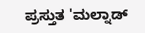ಪ್ರಸ್ತುತ 'ಮಲ್ನಾಡ್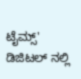ಟೈಮ್ಸ್' ಡಿಜಿಟಲ್ ನಲ್ಲಿ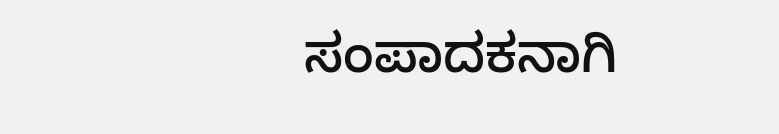ಸಂಪಾದಕನಾಗಿ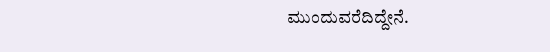ಮುಂದುವರೆದಿದ್ದೇನೆ.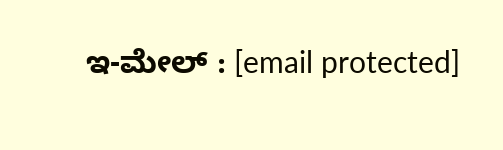ಇ-ಮೇಲ್ : [email protected]